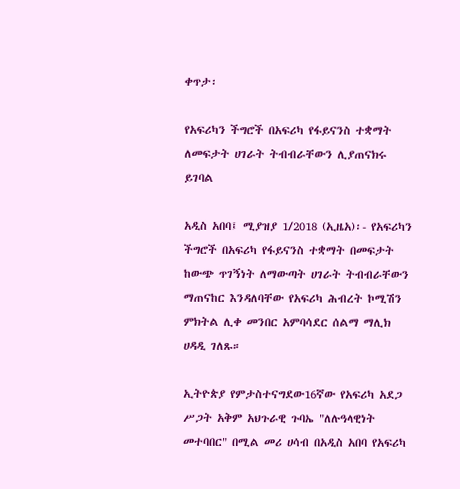ቀጥታ፡

የአፍሪካን ችግሮች በአፍሪካ የፋይናንስ ተቋማት ለመፍታት ሀገራት ትብብራቸውን ሊያጠናክሩ ይገባል

አዲስ አበባ፤ ሚያዝያ 1/2018 (ኢዜአ)፡- የአፍሪካን ችግሮች በአፍሪካ የፋይናንስ ተቋማት በመፍታት ከውጭ ጥገኝነት ለማውጣት ሀገራት ትብብራቸውን ማጠናከር እንዳለባቸው የአፍሪካ ሕብረት ኮሚሽን ምክትል ሊቀ መንበር አምባሳደር ሰልማ ማሊክ ሀዳዲ ገለጹ።

ኢትዮጵያ የምታስተናግደው16ኛው የአፍሪካ አደጋ ሥጋት አቅም አህጉራዊ ጉባኤ "ለሉዓላዊነት መተባበር" በሚል መሪ ሀሳብ በአዲስ አበባ የአፍሪካ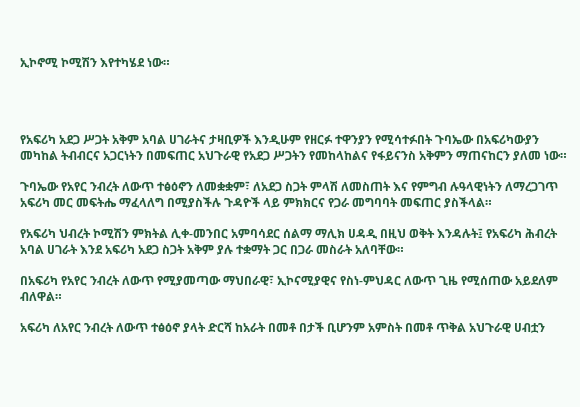ኢኮኖሚ ኮሚሽን እየተካሄደ ነው።




የአፍሪካ አደጋ ሥጋት አቅም አባል ሀገራትና ታዛቢዎች እንዲሁም የዘርፉ ተዋንያን የሚሳተፉበት ጉባኤው በአፍሪካውያን መካከል ትብብርና አጋርነትን በመፍጠር አህጉራዊ የአደጋ ሥጋትን የመከላከልና የፋይናንስ አቅምን ማጠናከርን ያለመ ነው።

ጉባኤው የአየር ንብረት ለውጥ ተፅዕኖን ለመቋቋም፣ ለአደጋ ስጋት ምላሽ ለመስጠት እና የምግብ ሉዓላዊነትን ለማረጋገጥ አፍሪካ መር መፍትሔ ማፈላለግ በሚያስችሉ ጉዳዮች ላይ ምክክርና የጋራ መግባባት መፍጠር ያስችላል።

የአፍሪካ ህብረት ኮሚሽን ምክትል ሊቀ-መንበር አምባሳደር ሰልማ ማሊክ ሀዳዲ በዚህ ወቅት እንዳሉት፤ የአፍሪካ ሕብረት አባል ሀገራት እንደ አፍሪካ አደጋ ስጋት አቅም ያሉ ተቋማት ጋር በጋራ መስራት አለባቸው።

በአፍሪካ የአየር ንብረት ለውጥ የሚያመጣው ማህበራዊ፣ ኢኮናሚያዊና የስነ-ምህዳር ለውጥ ጊዜ የሚሰጠው አይደለም ብለዋል።

አፍሪካ ለአየር ንብረት ለውጥ ተፅዕኖ ያላት ድርሻ ከአራት በመቶ በታች ቢሆንም አምስት በመቶ ጥቅል አህጉራዊ ሀብቷን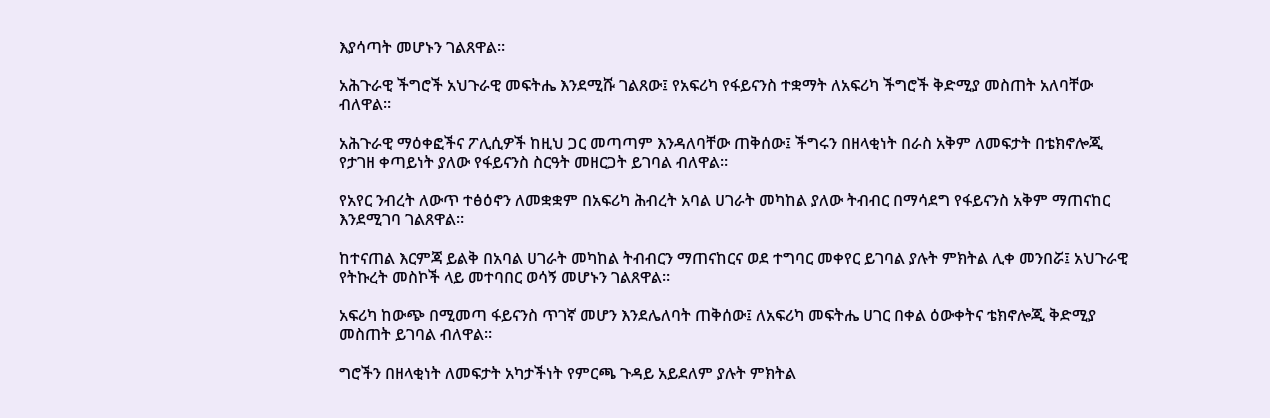እያሳጣት መሆኑን ገልጸዋል።

አሕጉራዊ ችግሮች አህጉራዊ መፍትሔ እንደሚሹ ገልጸው፤ የአፍሪካ የፋይናንስ ተቋማት ለአፍሪካ ችግሮች ቅድሚያ መስጠት አለባቸው ብለዋል።

አሕጉራዊ ማዕቀፎችና ፖሊሲዎች ከዚህ ጋር መጣጣም እንዳለባቸው ጠቅሰው፤ ችግሩን በዘላቂነት በራስ አቅም ለመፍታት በቴክኖሎጂ የታገዘ ቀጣይነት ያለው የፋይናንስ ስርዓት መዘርጋት ይገባል ብለዋል።

የአየር ንብረት ለውጥ ተፅዕኖን ለመቋቋም በአፍሪካ ሕብረት አባል ሀገራት መካከል ያለው ትብብር በማሳደግ የፋይናንስ አቅም ማጠናከር እንደሚገባ ገልጸዋል።

ከተናጠል እርምጃ ይልቅ በአባል ሀገራት መካከል ትብብርን ማጠናከርና ወደ ተግባር መቀየር ይገባል ያሉት ምክትል ሊቀ መንበሯ፤ አህጉራዊ የትኩረት መስኮች ላይ መተባበር ወሳኝ መሆኑን ገልጸዋል።

አፍሪካ ከውጭ በሚመጣ ፋይናንስ ጥገኛ መሆን እንደሌለባት ጠቅሰው፤ ለአፍሪካ መፍትሔ ሀገር በቀል ዕውቀትና ቴክኖሎጂ ቅድሚያ መስጠት ይገባል ብለዋል።

ግሮችን በዘላቂነት ለመፍታት አካታችነት የምርጫ ጉዳይ አይደለም ያሉት ምክትል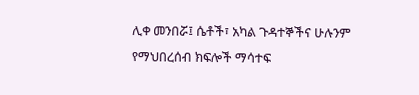ሊቀ መንበሯ፤ ሴቶች፣ አካል ጉዳተኞችና ሁሉንም የማህበረሰብ ክፍሎች ማሳተፍ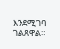እንደሚገባ ገልጸዋል።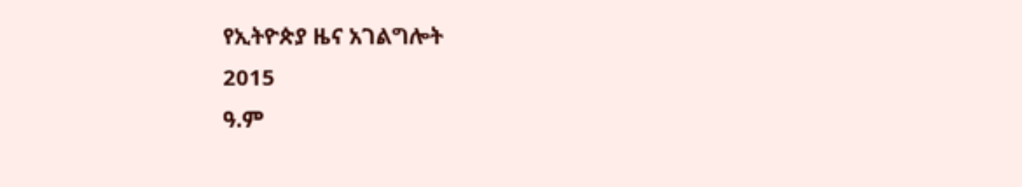የኢትዮጵያ ዜና አገልግሎት
2015
ዓ.ም